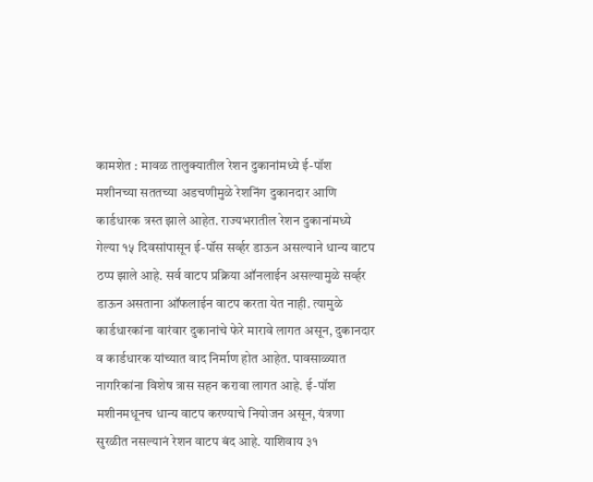कामशेत : मावळ तालुक्यातील रेशन दुकानांमध्ये ई-पॉश मशीनच्या सततच्या अडचणीमुळे रेशनिंग दुकानदार आणि कार्डधारक त्रस्त झाले आहेत. राज्यभरातील रेशन दुकानांमध्ये गेल्या १५ दिवसांपासून ई-पॉस सर्व्हर डाऊन असल्याने धान्य वाटप ठप्प झाले आहे. सर्व वाटप प्रक्रिया ऑनलाईन असल्यामुळे सर्व्हर डाऊन असताना ऑफलाईन वाटप करता येत नाही. त्यामुळे कार्डधारकांना वारंवार दुकानांचे फेरे मारावे लागत असून, दुकानदार व कार्डधारक यांच्यात वाद निर्माण होत आहेत. पावसाळ्यात नागरिकांना विशेष त्रास सहन करावा लागत आहे. ई-पॉश मशीनमधूनच धान्य वाटप करण्याचे नियोजन असून, यंत्रणा सुरळीत नसल्यानं रेशन वाटप बंद आहे. याशिवाय ३१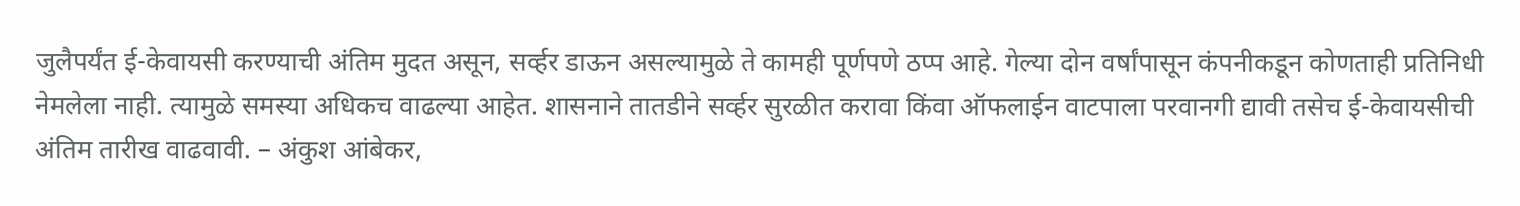जुलैपर्यंत ई-केवायसी करण्याची अंतिम मुदत असून, सर्व्हर डाऊन असल्यामुळे ते कामही पूर्णपणे ठप्प आहे. गेल्या दोन वर्षांपासून कंपनीकडून कोणताही प्रतिनिधी नेमलेला नाही. त्यामुळे समस्या अधिकच वाढल्या आहेत. शासनाने तातडीने सर्व्हर सुरळीत करावा किंवा ऑफलाईन वाटपाला परवानगी द्यावी तसेच ई-केवायसीची अंतिम तारीख वाढवावी. – अंकुश आंबेकर,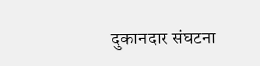दुकानदार संघटना